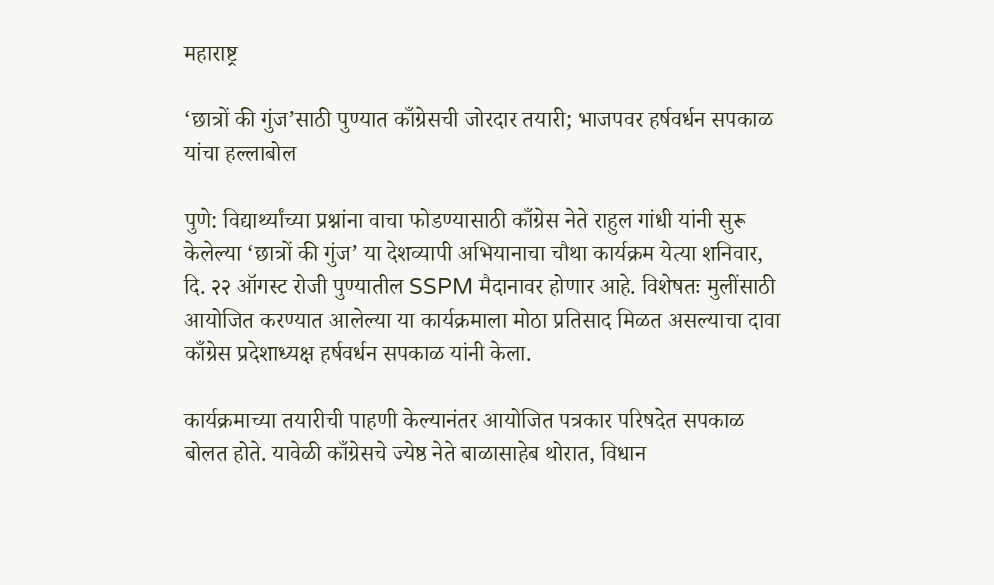महाराष्ट्र

‘छात्रों की गुंज’साठी पुण्यात काँग्रेसची जोरदार तयारी; भाजपवर हर्षवर्धन सपकाळ यांचा हल्लाबोल

पुणे: विद्यार्थ्यांच्या प्रश्नांना वाचा फोडण्यासाठी काँग्रेस नेते राहुल गांधी यांनी सुरू केलेल्या ‘छात्रों की गुंज’ या देशव्यापी अभियानाचा चौथा कार्यक्रम येत्या शनिवार, दि. २२ ऑगस्ट रोजी पुण्यातील SSPM मैदानावर होणार आहे. विशेषतः मुलींसाठी आयोजित करण्यात आलेल्या या कार्यक्रमाला मोठा प्रतिसाद मिळत असल्याचा दावा काँग्रेस प्रदेशाध्यक्ष हर्षवर्धन सपकाळ यांनी केला.

कार्यक्रमाच्या तयारीची पाहणी केल्यानंतर आयोजित पत्रकार परिषदेत सपकाळ बोलत होते. यावेळी काँग्रेसचे ज्येष्ठ नेते बाळासाहेब थोरात, विधान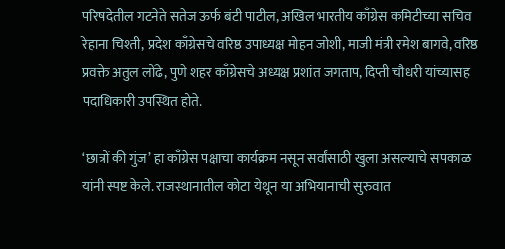परिषदेतील गटनेते सतेज ऊर्फ बंटी पाटील, अखिल भारतीय काँग्रेस कमिटीच्या सचिव रेहाना चिश्ती, प्रदेश काँग्रेसचे वरिष्ठ उपाध्यक्ष मोहन जोशी, माजी मंत्री रमेश बागवे, वरिष्ठ प्रवक्ते अतुल लोंढे, पुणे शहर काँग्रेसचे अध्यक्ष प्रशांत जगताप, दिप्ती चौधरी यांच्यासह पदाधिकारी उपस्थित होते.

‘छात्रों की गुंज’ हा काँग्रेस पक्षाचा कार्यक्रम नसून सर्वांसाठी खुला असल्याचे सपकाळ यांनी स्पष्ट केले. राजस्थानातील कोटा येथून या अभियानाची सुरुवात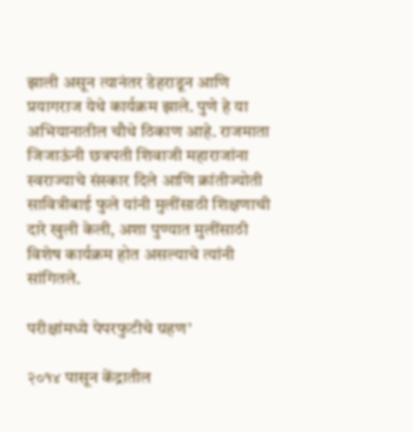झाली असून त्यानंतर डेहराडून आणि प्रयागराज येथे कार्यक्रम झाले. पुणे हे या अभियानातील चौथे ठिकाण आहे. राजमाता जिजाऊंनी छत्रपती शिवाजी महाराजांना स्वराज्याचे संस्कार दिले आणि क्रांतीज्योती सावित्रीबाई फुले यांनी मुलींसाठी शिक्षणाची दारे खुली केली, अशा पुण्यात मुलींसाठी विशेष कार्यक्रम होत असल्याचे त्यांनी सांगितले.

परीक्षांमध्ये पेपरफुटीचे ग्रहण’

२०१४ पासून केंद्रातील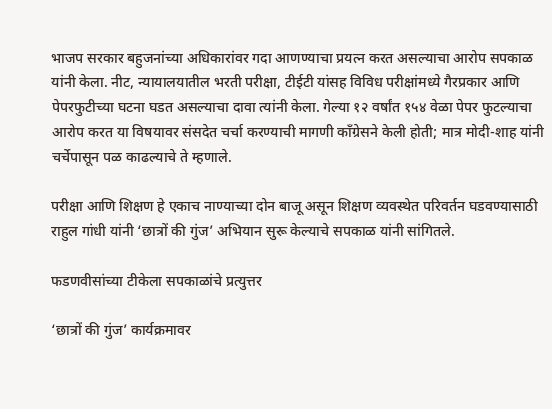भाजप सरकार बहुजनांच्या अधिकारांवर गदा आणण्याचा प्रयत्न करत असल्याचा आरोप सपकाळ यांनी केला. नीट, न्यायालयातील भरती परीक्षा, टीईटी यांसह विविध परीक्षांमध्ये गैरप्रकार आणि पेपरफुटीच्या घटना घडत असल्याचा दावा त्यांनी केला. गेल्या १२ वर्षांत १५४ वेळा पेपर फुटल्याचा आरोप करत या विषयावर संसदेत चर्चा करण्याची मागणी काँग्रेसने केली होती; मात्र मोदी-शाह यांनी चर्चेपासून पळ काढल्याचे ते म्हणाले.

परीक्षा आणि शिक्षण हे एकाच नाण्याच्या दोन बाजू असून शिक्षण व्यवस्थेत परिवर्तन घडवण्यासाठी राहुल गांधी यांनी ‘छात्रों की गुंज’ अभियान सुरू केल्याचे सपकाळ यांनी सांगितले.

फडणवीसांच्या टीकेला सपकाळांचे प्रत्युत्तर

‘छात्रों की गुंज’ कार्यक्रमावर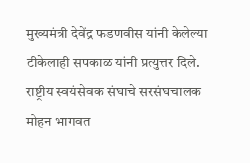मुख्यमंत्री देवेंद्र फडणवीस यांनी केलेल्या टीकेलाही सपकाळ यांनी प्रत्युत्तर दिले. राष्ट्रीय स्वयंसेवक संघाचे सरसंघचालक मोहन भागवत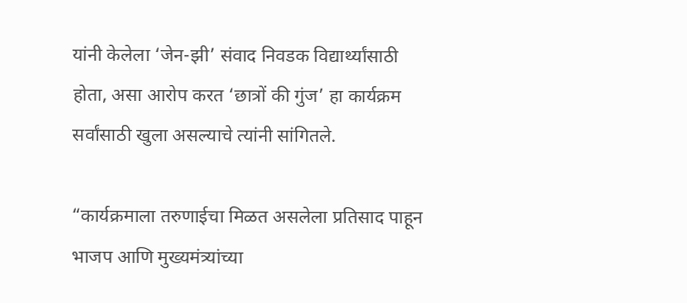यांनी केलेला ‘जेन-झी’ संवाद निवडक विद्यार्थ्यांसाठी होता, असा आरोप करत ‘छात्रों की गुंज’ हा कार्यक्रम सर्वांसाठी खुला असल्याचे त्यांनी सांगितले.

“कार्यक्रमाला तरुणाईचा मिळत असलेला प्रतिसाद पाहून भाजप आणि मुख्यमंत्र्यांच्या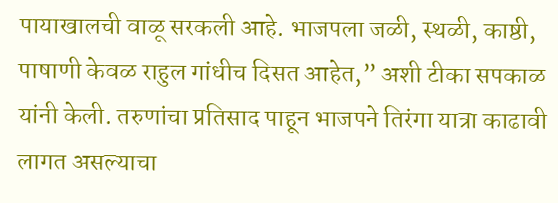पायाखालची वाळू सरकली आहे. भाजपला जळी, स्थळी, काष्ठी, पाषाणी केवळ राहुल गांधीच दिसत आहेत,” अशी टीका सपकाळ यांनी केली. तरुणांचा प्रतिसाद पाहून भाजपने तिरंगा यात्रा काढावी लागत असल्याचा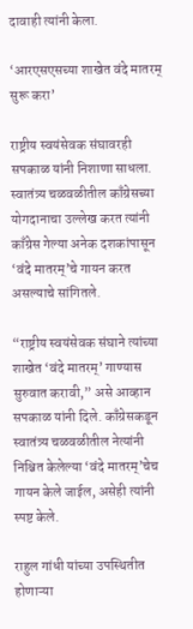दावाही त्यांनी केला.

‘आरएसएसच्या शाखेत वंदे मातरम् सुरू करा’

राष्ट्रीय स्वयंसेवक संघावरही सपकाळ यांनी निशाणा साधला. स्वातंत्र्य चळवळीतील काँग्रेसच्या योगदानाचा उल्लेख करत त्यांनी काँग्रेस गेल्या अनेक दशकांपासून ‘वंदे मातरम्’चे गायन करत असल्याचे सांगितले.

“राष्ट्रीय स्वयंसेवक संघाने त्यांच्या शाखेत ‘वंदे मातरम्’ गाण्यास सुरुवात करावी,” असे आव्हान सपकाळ यांनी दिले. काँग्रेसकडून स्वातंत्र्य चळवळीतील नेत्यांनी निश्चित केलेल्या ‘वंदे मातरम्’चेच गायन केले जाईल, असेही त्यांनी स्पष्ट केले.

राहुल गांधी यांच्या उपस्थितीत होणाऱ्या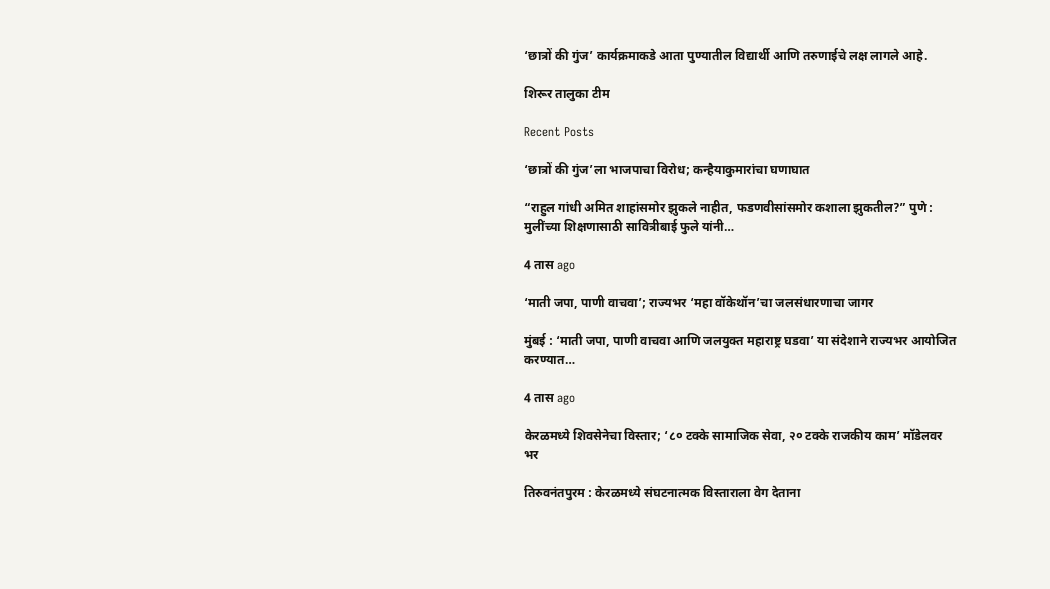‘छात्रों की गुंज’ कार्यक्रमाकडे आता पुण्यातील विद्यार्थी आणि तरुणाईचे लक्ष लागले आहे.

शिरूर तालुका टीम

Recent Posts

‘छात्रों की गुंज’ला भाजपाचा विरोध; कन्हैयाकुमारांचा घणाघात

“राहुल गांधी अमित शाहांसमोर झुकले नाहीत, फडणवीसांसमोर कशाला झुकतील?” पुणे : मुलींच्या शिक्षणासाठी सावित्रीबाई फुले यांनी…

4 तास ago

‘माती जपा, पाणी वाचवा’; राज्यभर ‘महा वॉकेथॉन’चा जलसंधारणाचा जागर

मुंबई : ‘माती जपा, पाणी वाचवा आणि जलयुक्त महाराष्ट्र घडवा’ या संदेशाने राज्यभर आयोजित करण्यात…

4 तास ago

केरळमध्ये शिवसेनेचा विस्तार; ‘८० टक्के सामाजिक सेवा, २० टक्के राजकीय काम’ मॉडेलवर भर

तिरुवनंतपुरम : केरळमध्ये संघटनात्मक विस्ताराला वेग देताना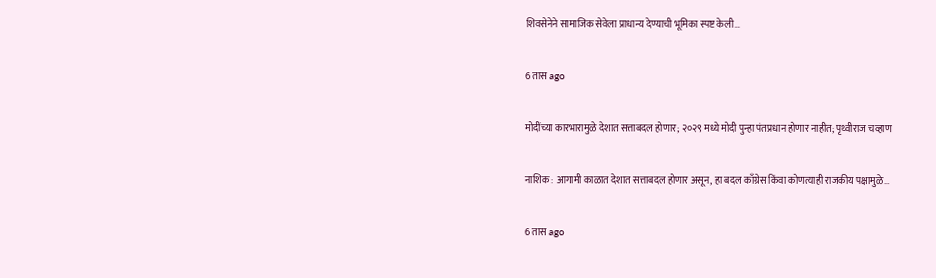शिवसेनेने सामाजिक सेवेला प्राधान्य देण्याची भूमिका स्पष्ट केली…

6 तास ago

मोदींच्या कारभारामुळे देशात सत्ताबदल होणार; २०२९ मध्ये मोदी पुन्हा पंतप्रधान होणार नाहीत; पृथ्वीराज चव्हाण

नाशिक : आगामी काळात देशात सत्ताबदल होणार असून, हा बदल काँग्रेस किंवा कोणत्याही राजकीय पक्षामुळे…

6 तास ago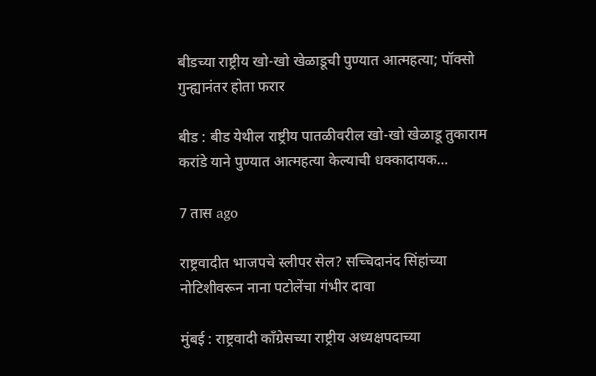बीडच्या राष्ट्रीय खो-खो खेळाडूची पुण्यात आत्महत्या; पॉक्सो गुन्ह्यानंतर होता फरार

बीड : बीड येथील राष्ट्रीय पातळीवरील खो-खो खेळाडू तुकाराम करांडे याने पुण्यात आत्महत्या केल्याची धक्कादायक…

7 तास ago

राष्ट्रवादीत भाजपचे स्लीपर सेल? सच्चिदानंद सिंहांच्या नोटिशीवरून नाना पटोलेंचा गंभीर दावा

मुंबई : राष्ट्रवादी काँग्रेसच्या राष्ट्रीय अध्यक्षपदाच्या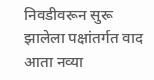निवडीवरून सुरू झालेला पक्षांतर्गत वाद आता नव्या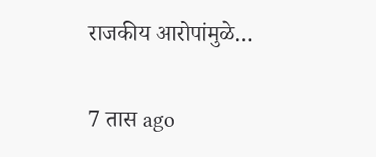राजकीय आरोपांमुळे…

7 तास ago